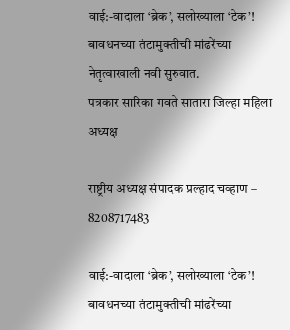वाई:-वादाला ‘ब्रेक’, सलोख्याला ‘टेक’! बावधनच्या तंटामुक्तीची मांढरेंच्या नेतृत्वाखाली नवी सुरुवात.
पत्रकार सारिका गवते सातारा जिल्हा महिला अध्यक्ष

राष्ट्रीय अध्यक्ष संपादक प्रल्हाद चव्हाण – 8208717483

वाई:-वादाला ‘ब्रेक’, सलोख्याला ‘टेक’! बावधनच्या तंटामुक्तीची मांढरेंच्या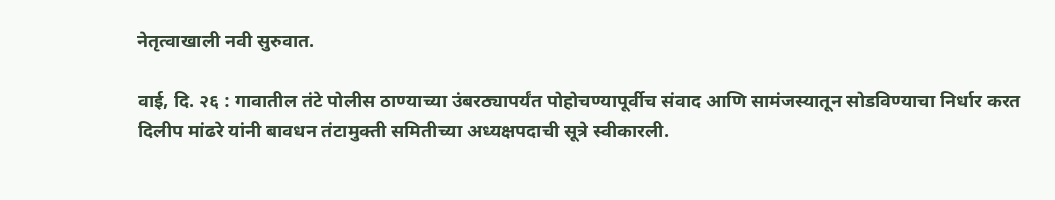नेतृत्वाखाली नवी सुरुवात.

वाई, दि. २६ : गावातील तंटे पोलीस ठाण्याच्या उंबरठ्यापर्यंत पोहोचण्यापूर्वीच संवाद आणि सामंजस्यातून सोडविण्याचा निर्धार करत दिलीप मांढरे यांनी बावधन तंटामुक्ती समितीच्या अध्यक्षपदाची सूत्रे स्वीकारली.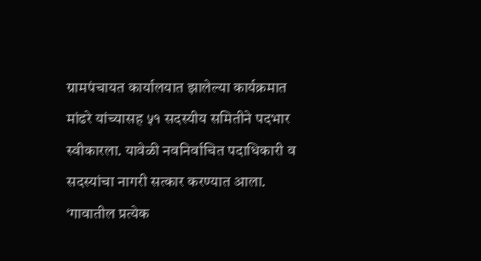ग्रामपंचायत कार्यालयात झालेल्या कार्यक्रमात मांढरे यांच्यासह ५१ सदस्यीय समितीने पदभार स्वीकारला. यावेळी नवनिर्वाचित पदाधिकारी व सदस्यांचा नागरी सत्कार करण्यात आला.
‘गावातील प्रत्येक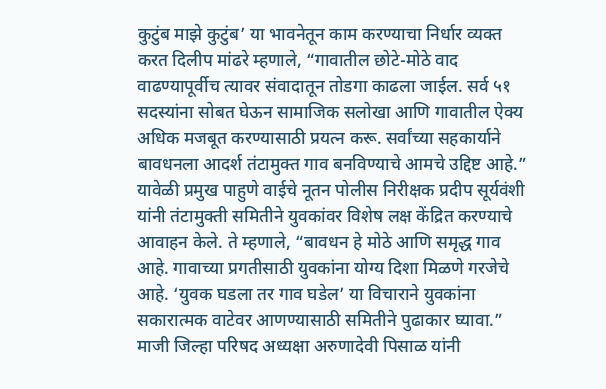कुटुंब माझे कुटुंब’ या भावनेतून काम करण्याचा निर्धार व्यक्त करत दिलीप मांढरे म्हणाले, “गावातील छोटे-मोठे वाद वाढण्यापूर्वीच त्यावर संवादातून तोडगा काढला जाईल. सर्व ५१ सदस्यांना सोबत घेऊन सामाजिक सलोखा आणि गावातील ऐक्य अधिक मजबूत करण्यासाठी प्रयत्न करू. सर्वांच्या सहकार्याने बावधनला आदर्श तंटामुक्त गाव बनविण्याचे आमचे उद्दिष्ट आहे.”
यावेळी प्रमुख पाहुणे वाईचे नूतन पोलीस निरीक्षक प्रदीप सूर्यवंशी यांनी तंटामुक्ती समितीने युवकांवर विशेष लक्ष केंद्रित करण्याचे आवाहन केले. ते म्हणाले, “बावधन हे मोठे आणि समृद्ध गाव आहे. गावाच्या प्रगतीसाठी युवकांना योग्य दिशा मिळणे गरजेचे आहे. ‘युवक घडला तर गाव घडेल’ या विचाराने युवकांना सकारात्मक वाटेवर आणण्यासाठी समितीने पुढाकार घ्यावा.”
माजी जिल्हा परिषद अध्यक्षा अरुणादेवी पिसाळ यांनी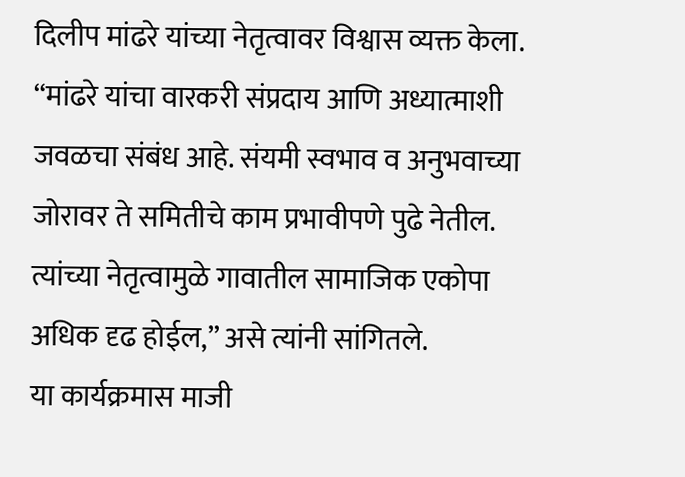दिलीप मांढरे यांच्या नेतृत्वावर विश्वास व्यक्त केला. “मांढरे यांचा वारकरी संप्रदाय आणि अध्यात्माशी जवळचा संबंध आहे. संयमी स्वभाव व अनुभवाच्या जोरावर ते समितीचे काम प्रभावीपणे पुढे नेतील. त्यांच्या नेतृत्वामुळे गावातील सामाजिक एकोपा अधिक दृढ होईल,” असे त्यांनी सांगितले.
या कार्यक्रमास माजी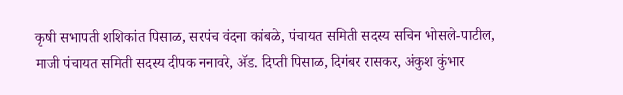कृषी सभापती शशिकांत पिसाळ, सरपंच वंदना कांबळे, पंचायत समिती सदस्य सचिन भोसले-पाटील, माजी पंचायत समिती सदस्य दीपक ननावरे, ॲड. दिप्ती पिसाळ, दिगंबर रासकर, अंकुश कुंभार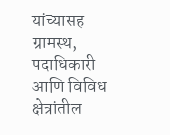यांच्यासह ग्रामस्थ, पदाधिकारी आणि विविध क्षेत्रांतील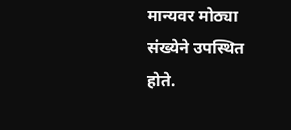मान्यवर मोठ्या संख्येने उपस्थित होते.